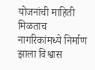योजनांची माहिती मिळताच नागरिकांमध्ये निर्माण झाला विश्वास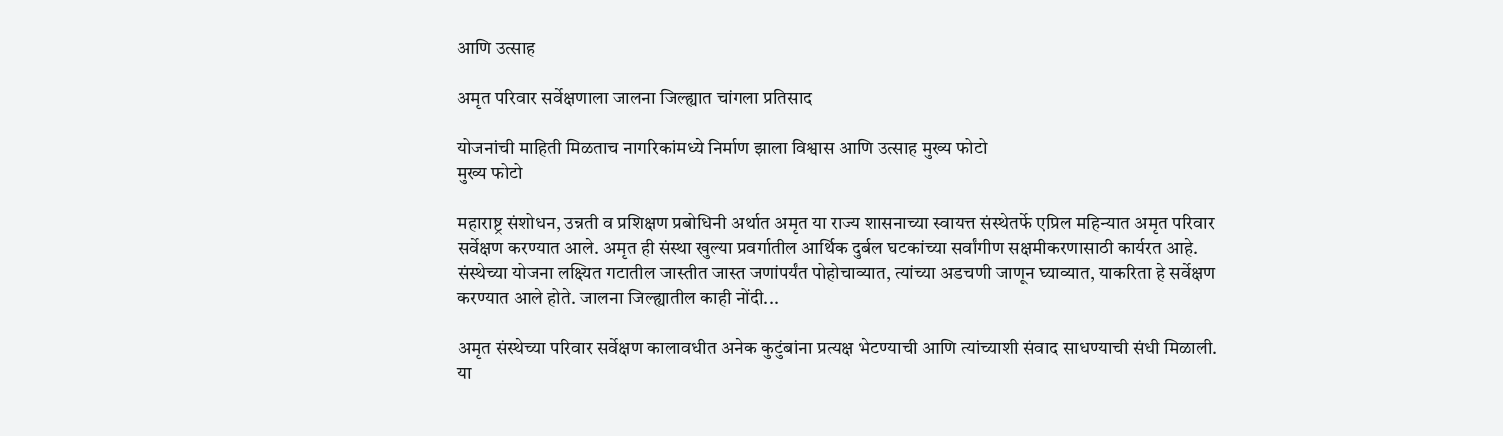आणि उत्साह

अमृत परिवार सर्वेक्षणाला जालना जिल्ह्यात चांगला प्रतिसाद

योजनांची माहिती मिळताच नागरिकांमध्ये निर्माण झाला विश्वास आणि उत्साह मुख्य फोटो
मुख्य फोटो

महाराष्ट्र संशोधन, उन्नती व प्रशिक्षण प्रबोधिनी अर्थात अमृत या राज्य शासनाच्या स्वायत्त संस्थेतर्फे एप्रिल महिन्यात अमृत परिवार सर्वेक्षण करण्यात आले. अमृत ही संस्था खुल्या प्रवर्गातील आर्थिक दुर्बल घटकांच्या सर्वांगीण सक्षमीकरणासाठी कार्यरत आहे. संस्थेच्या योजना लक्ष्यित गटातील जास्तीत जास्त जणांपर्यंत पोहोचाव्यात, त्यांच्या अडचणी जाणून घ्याव्यात, याकरिता हे सर्वेक्षण करण्यात आले होते. जालना जिल्ह्यातील काही नोंदी...

अमृत संस्थेच्या परिवार सर्वेक्षण कालावधीत अनेक कुटुंबांना प्रत्यक्ष भेटण्याची आणि त्यांच्याशी संवाद साधण्याची संधी मिळाली. या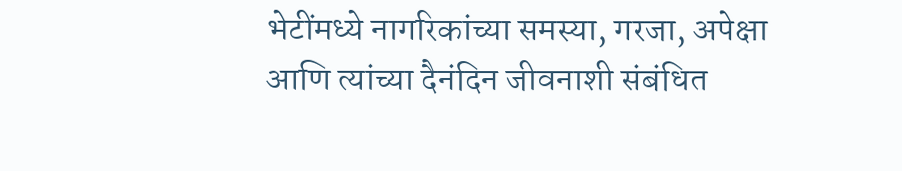भेटींमध्ये नागरिकांच्या समस्या, गरजा, अपेक्षा आणि त्यांच्या दैनंदिन जीवनाशी संबंधित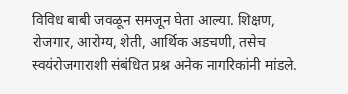विविध बाबी जवळून समजून घेता आल्या. शिक्षण, रोजगार, आरोग्य, शेती, आर्थिक अडचणी, तसेच स्वयंरोजगाराशी संबंधित प्रश्न अनेक नागरिकांनी मांडले.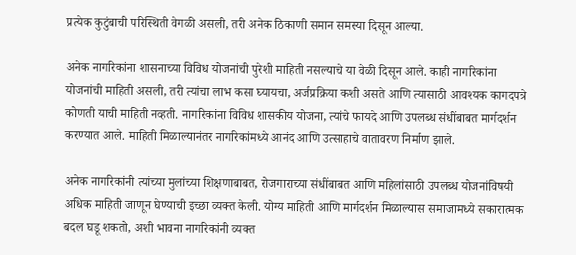प्रत्येक कुटुंबाची परिस्थिती वेगळी असली, तरी अनेक ठिकाणी समान समस्या दिसून आल्या.

अनेक नागरिकांना शासनाच्या विविध योजनांची पुरेशी माहिती नसल्याचे या वेळी दिसून आले. काही नागरिकांना योजनांची माहिती असली, तरी त्यांचा लाभ कसा घ्यायचा, अर्जप्रक्रिया कशी असते आणि त्यासाठी आवश्यक कागदपत्रे कोणती याची माहिती नव्हती. नागरिकांना विविध शासकीय योजना, त्यांचे फायदे आणि उपलब्ध संधींबाबत मार्गदर्शन करण्यात आले. माहिती मिळाल्यानंतर नागरिकांमध्ये आनंद आणि उत्साहाचे वातावरण निर्माण झाले.

अनेक नागरिकांनी त्यांच्या मुलांच्या शिक्षणाबाबत, रोजगाराच्या संधींबाबत आणि महिलांसाठी उपलब्ध योजनांविषयी अधिक माहिती जाणून घेण्याची इच्छा व्यक्त केली. योग्य माहिती आणि मार्गदर्शन मिळाल्यास समाजामध्ये सकारात्मक बदल घडू शकतो, अशी भावना नागरिकांनी व्यक्त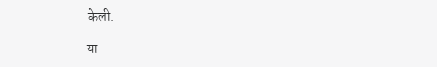केली.

या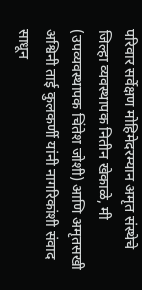परिवार सर्वेक्षण मोहिमेदरम्यान अमृत संस्थेचे जिल्हा व्यवस्थापक नितीन खेकाळे, मी (उपव्यवस्थापक चिंतेश जोशी) आणि अमृतसखी अश्विनी ताई कुलकर्णी यांनी नागरिकांशी संवाद साधून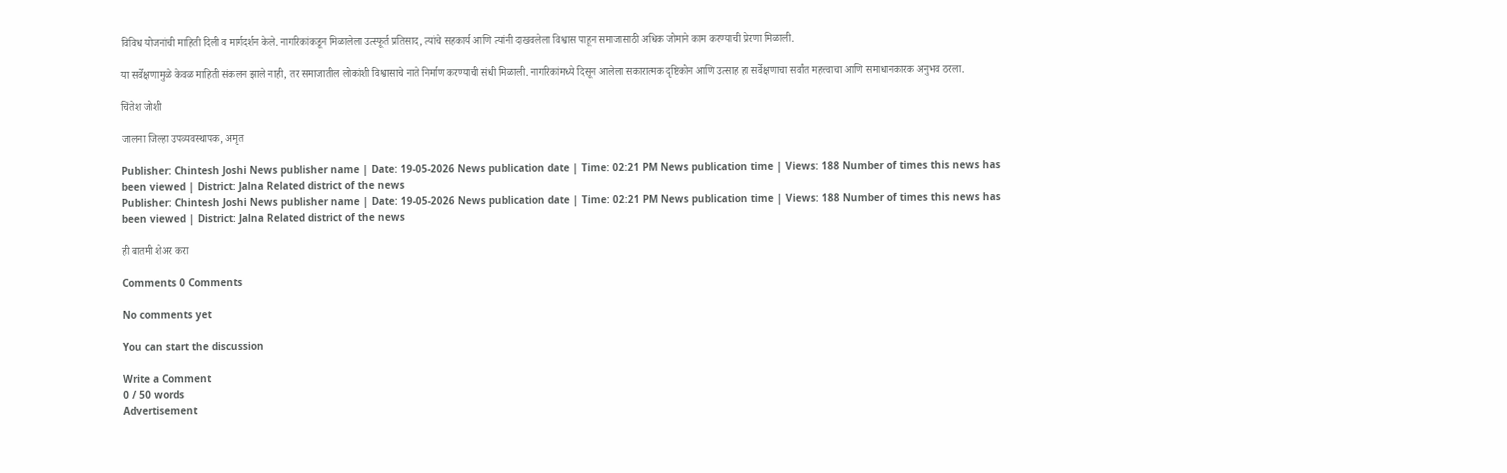विविध योजनांची माहिती दिली व मार्गदर्शन केले. नागरिकांकडून मिळालेला उत्स्फूर्त प्रतिसाद, त्यांचे सहकार्य आणि त्यांनी दाखवलेला विश्वास पाहून समाजासाठी अधिक जोमाने काम करण्याची प्रेरणा मिळाली.

या सर्वेक्षणामुळे केवळ माहिती संकलन झाले नाही, तर समाजातील लोकांशी विश्वासाचे नाते निर्माण करण्याची संधी मिळाली. नागरिकांमध्ये दिसून आलेला सकारात्मक दृष्टिकोन आणि उत्साह हा सर्वेक्षणाचा सर्वांत महत्त्वाचा आणि समाधानकारक अनुभव ठरला.

चिंतेश जोशी

जालना जिल्हा उपव्यवस्थापक, अमृत

Publisher: Chintesh Joshi News publisher name | Date: 19-05-2026 News publication date | Time: 02:21 PM News publication time | Views: 188 Number of times this news has been viewed | District: Jalna Related district of the news
Publisher: Chintesh Joshi News publisher name | Date: 19-05-2026 News publication date | Time: 02:21 PM News publication time | Views: 188 Number of times this news has been viewed | District: Jalna Related district of the news

ही बातमी शेअर करा

Comments 0 Comments

No comments yet

You can start the discussion

Write a Comment
0 / 50 words
Advertisement